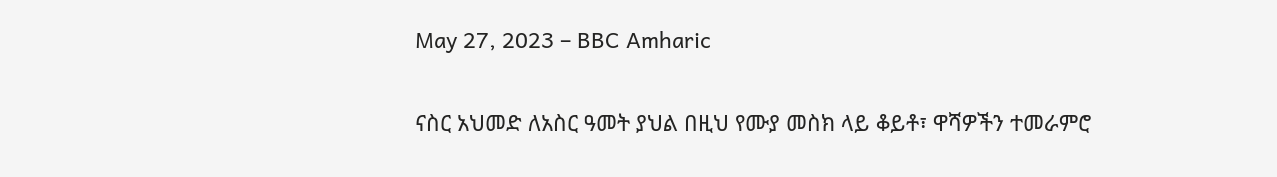May 27, 2023 – BBC Amharic

ናስር አህመድ ለአስር ዓመት ያህል በዚህ የሙያ መስክ ላይ ቆይቶ፣ ዋሻዎችን ተመራምሮ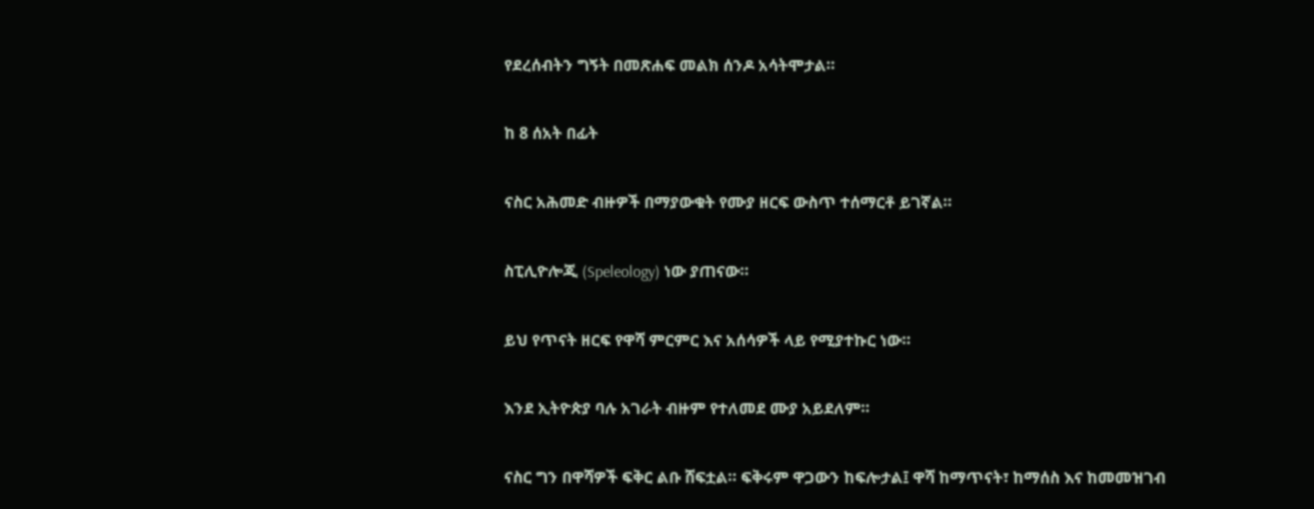የደረሰብትን ግኝት በመጽሐፍ መልክ ሰንዶ አሳትሞታል።

ከ 8 ሰአት በፊት

ናስር አሕመድ ብዙዎች በማያውቁት የሙያ ዘርፍ ውስጥ ተሰማርቶ ይገኛል።

ስፒሊዮሎጂ (Speleology) ነው ያጠናው።

ይህ የጥናት ዘርፍ የዋሻ ምርምር እና አሰሳዎች ላይ የሚያተኩር ነው።

እንደ ኢትዮጵያ ባሉ አገራት ብዙም የተለመደ ሙያ አይደለም።

ናስር ግን በዋሻዎች ፍቅር ልቡ ሸፍቷል። ፍቅሩም ዋጋውን ከፍሎታል፤ ዋሻ ከማጥናት፣ ከማሰስ እና ከመመዝገብ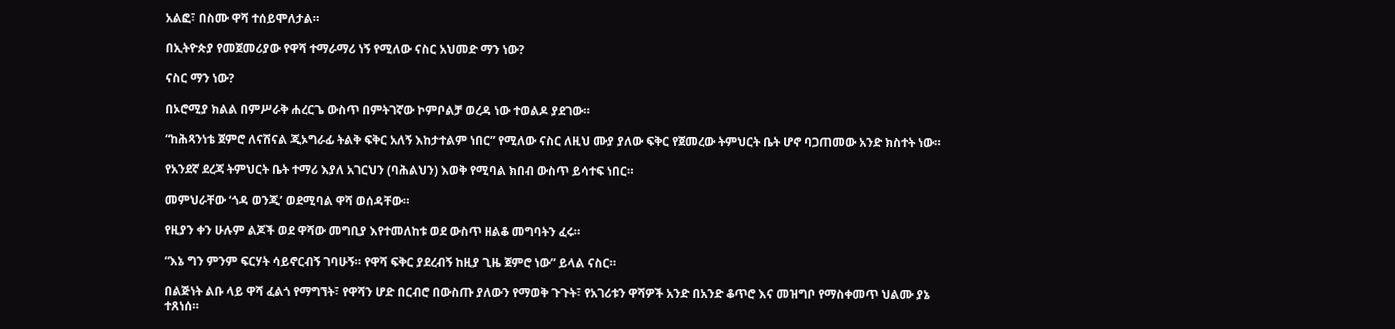አልፎ፣ በስሙ ዋሻ ተሰይሞለታል።

በኢትዮጵያ የመጀመሪያው የዋሻ ተማራማሪ ነኝ የሚለው ናስር አህመድ ማን ነው?

ናስር ማን ነው?

በኦሮሚያ ክልል በምሥራቅ ሐረርጌ ውስጥ በምትገኛው ኮምቦልቻ ወረዳ ነው ተወልዶ ያደገው።

“ከሕጻንነቴ ጀምሮ ለናሽናል ጂኦግራፊ ትልቅ ፍቅር አለኝ እከታተልም ነበር” የሚለው ናስር ለዚህ ሙያ ያለው ፍቅር የጀመረው ትምህርት ቤት ሆኖ ባጋጠመው አንድ ክስተት ነው።

የአንደኛ ደረጃ ትምህርት ቤት ተማሪ እያለ አገርህን (ባሕልህን) እወቅ የሚባል ክበብ ውስጥ ይሳተፍ ነበር።

መምህራቸው ‘ጎዳ ወንጂ’ ወደሚባል ዋሻ ወሰዳቸው።

የዚያን ቀን ሁሉም ልጆች ወደ ዋሻው መግቢያ እየተመለከቱ ወደ ውስጥ ዘልቆ መግባትን ፈሩ።

“እኔ ግን ምንም ፍርሃት ሳይኖርብኝ ገባሁኝ። የዋሻ ፍቅር ያደረብኝ ከዚያ ጊዜ ጀምሮ ነው” ይላል ናስር።

በልጅነት ልቡ ላይ ዋሻ ፈልጎ የማግኘት፣ የዋሻን ሆድ በርብሮ በውስጡ ያለውን የማወቅ ጉጉት፣ የአገሪቱን ዋሻዎች አንድ በአንድ ቆጥሮ እና መዝግቦ የማስቀመጥ ህልሙ ያኔ ተጸነሰ።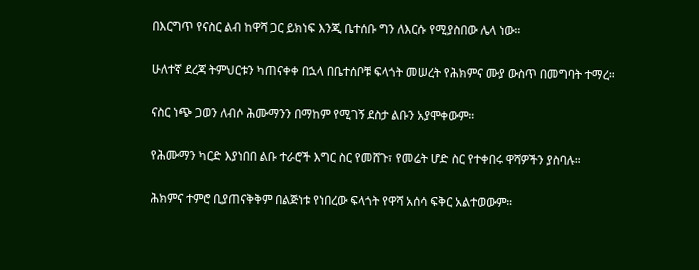በእርግጥ የናስር ልብ ከዋሻ ጋር ይክነፍ እንጂ ቤተሰቡ ግን ለእርሱ የሚያስበው ሌላ ነው።

ሁለተኛ ደረጃ ትምህርቱን ካጠናቀቀ በኋላ በቤተሰቦቹ ፍላጎት መሠረት የሕክምና ሙያ ውስጥ በመግባት ተማረ።

ናስር ነጭ ጋወን ለብሶ ሕሙማንን በማከም የሚገኝ ደስታ ልቡን አያሞቀውም።

የሕሙማን ካርድ እያነበበ ልቡ ተራሮች እግር ስር የመሸጉ፣ የመሬት ሆድ ስር የተቀበሩ ዋሻዎችን ያስባሉ።

ሕክምና ተምሮ ቢያጠናቅቅም በልጅነቱ የነበረው ፍላጎት የዋሻ አሰሳ ፍቅር አልተወውም።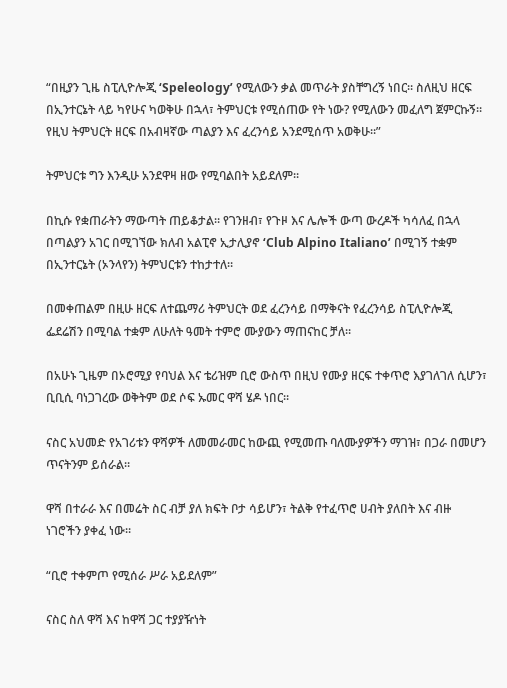“በዚያን ጊዜ ስፒሊዮሎጂ ‘Speleology’ የሚለውን ቃል መጥራት ያስቸግረኝ ነበር። ስለዚህ ዘርፍ በኢንተርኔት ላይ ካየሁና ካወቅሁ በኋላ፣ ትምህርቱ የሚሰጠው የት ነው? የሚለውን መፈለግ ጀምርኩኝ። የዚህ ትምህርት ዘርፍ በአብዛኛው ጣልያን እና ፈረንሳይ አንደሚሰጥ አወቅሁ።”

ትምህርቱ ግን እንዲሁ አንደዋዛ ዘው የሚባልበት አይደለም።

በኪሱ የቋጠራትን ማውጣት ጠይቆታል። የገንዘብ፣ የጉዞ እና ሌሎች ውጣ ውረዶች ካሳለፈ በኋላ በጣልያን አገር በሚገኘው ክለብ አልፒኖ ኢታሊያኖ ‘Club Alpino Italiano’ በሚገኝ ተቋም በኢንተርኔት (ኦንላየን) ትምህርቱን ተከታተለ።

በመቀጠልም በዚሁ ዘርፍ ለተጨማሪ ትምህርት ወደ ፈረንሳይ በማቅናት የፈረንሳይ ስፒሊዮሎጂ ፌደሬሽን በሚባል ተቋም ለሁለት ዓመት ተምሮ ሙያውን ማጠናከር ቻለ።

በአሁኑ ጊዜም በኦሮሚያ የባህል እና ቴሪዝም ቢሮ ውስጥ በዚህ የሙያ ዘርፍ ተቀጥሮ እያገለገለ ሲሆን፣ ቢቢሲ ባነጋገረው ወቅትም ወደ ሶፍ ኡመር ዋሻ ሄዶ ነበር።

ናስር አህመድ የአገሪቱን ዋሻዎች ለመመራመር ከውጪ የሚመጡ ባለሙያዎችን ማገዝ፣ በጋራ በመሆን ጥናትንም ይሰራል።

ዋሻ በተራራ እና በመሬት ስር ብቻ ያለ ክፍት ቦታ ሳይሆን፣ ትልቅ የተፈጥሮ ሀብት ያለበት እና ብዙ ነገሮችን ያቀፈ ነው።

“ቢሮ ተቀምጦ የሚሰራ ሥራ አይደለም”

ናስር ስለ ዋሻ እና ከዋሻ ጋር ተያያዥነት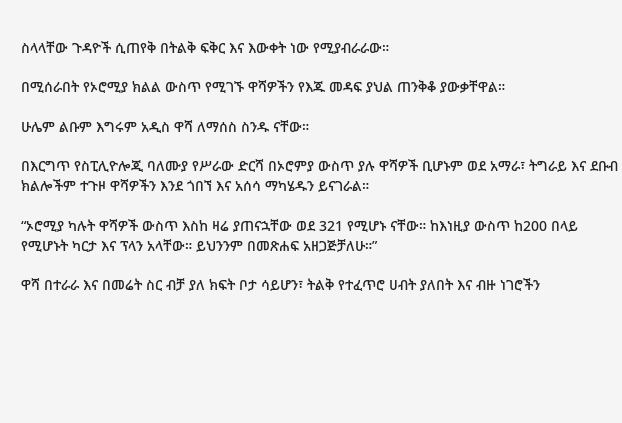ስላላቸው ጉዳዮች ሲጠየቅ በትልቅ ፍቅር እና እውቀት ነው የሚያብራራው።

በሚሰራበት የኦሮሚያ ክልል ውስጥ የሚገኙ ዋሻዎችን የእጁ መዳፍ ያህል ጠንቅቆ ያውቃቸዋል።

ሁሌም ልቡም እግሩም አዲስ ዋሻ ለማሰስ ስንዱ ናቸው።

በእርግጥ የስፒሊዮሎጂ ባለሙያ የሥራው ድርሻ በኦሮምያ ውስጥ ያሉ ዋሻዎች ቢሆኑም ወደ አማራ፣ ትግራይ እና ደቡብ ክልሎችም ተጉዞ ዋሻዎችን እንደ ጎበኘ እና አሰሳ ማካሄዱን ይናገራል።

“ኦሮሚያ ካሉት ዋሻዎች ውስጥ እስከ ዛሬ ያጠናኋቸው ወደ 321 የሚሆኑ ናቸው። ከእነዚያ ውስጥ ከ200 በላይ የሚሆኑት ካርታ እና ፕላን አላቸው። ይህንንም በመጽሐፍ አዘጋጅቻለሁ።”

ዋሻ በተራራ እና በመሬት ስር ብቻ ያለ ክፍት ቦታ ሳይሆን፣ ትልቅ የተፈጥሮ ሀብት ያለበት እና ብዙ ነገሮችን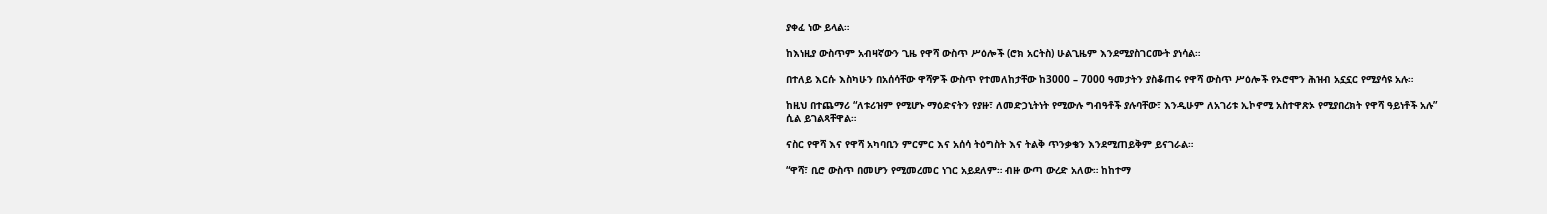ያቀፈ ነው ይላል።

ከእነዚያ ውስጥም አብዛኛውን ጊዜ የዋሻ ውስጥ ሥዕሎች (ሮክ አርትስ) ሁልጊዜም እንደሚያስገርሙት ያነሳል።

በተለይ እርሱ እስካሁን በአሰሳቸው ዋሻዎች ውስጥ የተመለከታቸው ከ3000 – 7000 ዓመታትን ያስቆጠሩ የዋሻ ውስጥ ሥዕሎች የኦሮሞን ሕዝብ አኗኗር የሚያሳዩ አሉ።

ከዚህ በተጨማሪ “ለቱሪዝም የሚሆኑ ማዕድናትን የያዙ፣ ለመድኃኒትነት የሚውሉ ግብዓቶች ያሉባቸው፣ እንዲሁም ለአገሪቱ ኢኮኖሚ አስተዋጽኦ የሚያበረክት የዋሻ ዓይነቶች አሉ” ሲል ይገልጻቸዋል።

ናስር የዋሻ እና የዋሻ አካባቢን ምርምር እና አሰሳ ትዕግስት እና ትልቅ ጥንቃቄን እንደሚጠይቅም ይናገራል።

“ዋሻ፣ ቢሮ ውስጥ በመሆን የሚመረመር ነገር አይደለም። ብዙ ውጣ ውረድ አለው። ከከተማ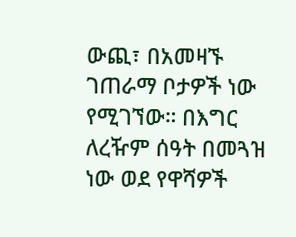ውጪ፣ በአመዛኙ ገጠራማ ቦታዎች ነው የሚገኘው። በእግር ለረዥም ሰዓት በመጓዝ ነው ወደ የዋሻዎች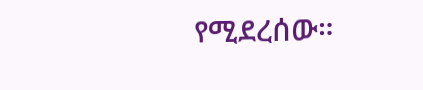የሚደረሰው።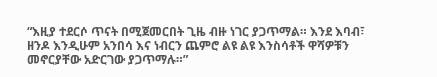“እዚያ ተደርሶ ጥናት በሚጀመርበት ጊዜ ብዙ ነገር ያጋጥማል። እንደ እባብ፣ ዘንዶ እንዲሁም አንበሳ እና ነብርን ጨምሮ ልዩ ልዩ እንስሳቶች ዋሻዎቹን መኖርያቸው አድርገው ያጋጥማሉ።”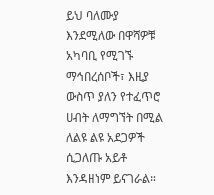ይህ ባለሙያ እንደሚለው በዋሻዎቹ አካባቢ የሚገኙ ማኅበረሰቦች፣ እዚያ ውስጥ ያለን የተፈጥሮ ሀብት ለማግኘት በሚል ለልዩ ልዩ አደጋዎች ሲጋለጡ አይቶ እንዳዘነም ይናገራል።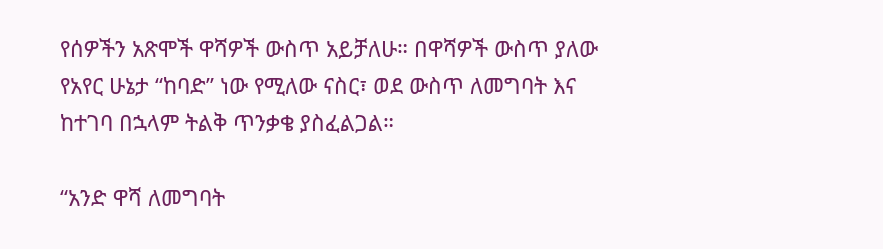የሰዎችን አጽሞች ዋሻዎች ውስጥ አይቻለሁ። በዋሻዎች ውስጥ ያለው የአየር ሁኔታ “ከባድ” ነው የሚለው ናስር፣ ወደ ውስጥ ለመግባት እና ከተገባ በኋላም ትልቅ ጥንቃቄ ያስፈልጋል።

“አንድ ዋሻ ለመግባት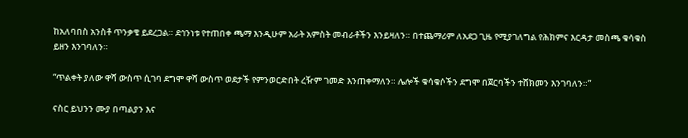ከአለባበስ አንስቶ ጥንቃቄ ይደረጋል። ደኅንነቱ የተጠበቀ ጫማ እንዲሁም አራት አምስት መብራቶችን እንይዛለን። በተጨማሪም ለአደጋ ጊዜ የሚያገለግል የሕክምና እርዳታ መስጫ ቁሳቁስ ይዘን እንገባለን።

“ጥልቀት ያለው ዋሻ ውስጥ ሲገባ ደግሞ ዋሻ ውስጥ ወደታች የምንወርድበት ረዥም ገመድ እንጠቀማለን። ሌሎች ቁሳቁሶችን ደግሞ በጀርባችን ተሸክመን እንገባለን።”

ናስር ይህንን ሙያ በጣልያን እና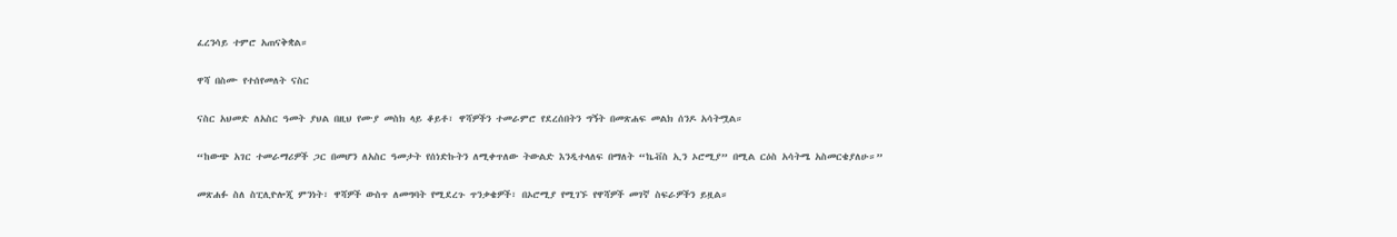ፈረንሳይ ተምሮ አጠናቅቋል።

ዋሻ በስሙ የተሰየመለት ናስር

ናስር አህመድ ለአስር ዓመት ያህል በዚህ የሙያ መስክ ላይ ቆይቶ፣ ዋሻዎችን ተመራምሮ የደረሰበትን ግኝት በመጽሐፍ መልክ ሰንዶ አሳትሟል።

“ከውጭ አገር ተመራማሪዎች ጋር በመሆን ለአስር ዓመታት የሰነድኩትን ለሚቀጥለው ትውልድ እንዲተላለፍ በማለት “ኬቭስ ኢን ኦሮሚያ” በሚል ርዕስ አሳትሜ አስመርቄያለሁ።”

መጽሐፉ ስለ ስፒሊዮሎጂ ምንነት፣ ዋሻዎች ውስጥ ለመግባት የሚደረጉ ጥንቃቄዎች፣ በኦሮሚያ የሚገኙ የዋሻዎች መገኛ ስፍራዎችን ይዟል።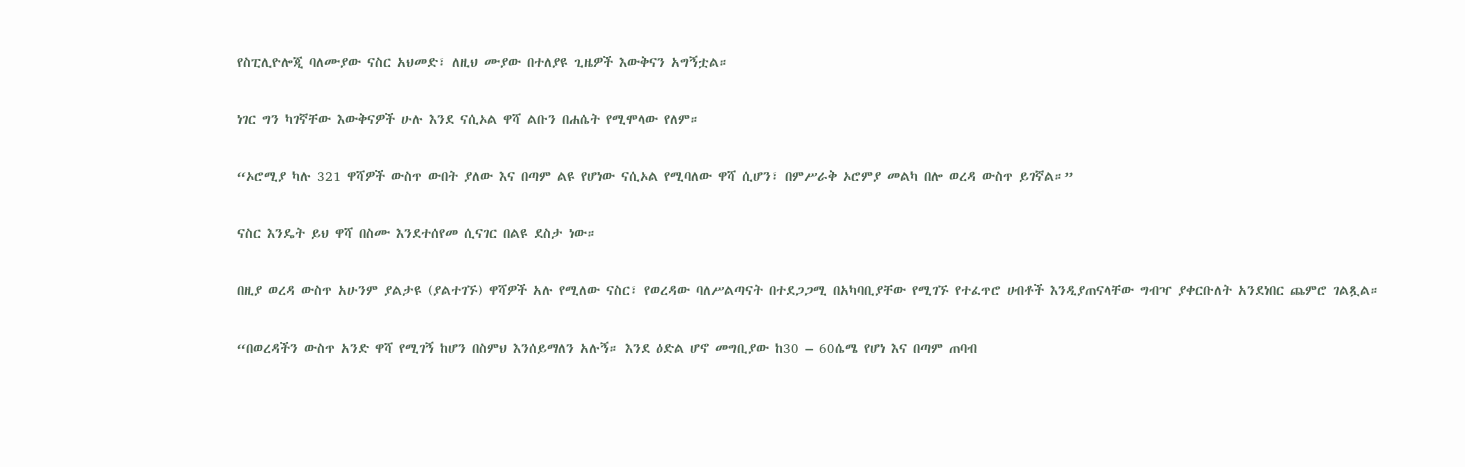የስፒሊዮሎጂ ባለሙያው ናስር አህመድ፣ ለዚህ ሙያው በተለያዩ ጊዜዎች እውቅናን አግኝቷል።

ነገር ግን ካገኛቸው እውቅናዎች ሁሉ እንደ ናሲኦል ዋሻ ልቡን በሐሴት የሚሞላው የለም።

“ኦሮሚያ ካሉ 321 ዋሻዎች ውስጥ ውበት ያለው እና በጣም ልዩ የሆነው ናሲኦል የሚባለው ዋሻ ሲሆን፣ በምሥራቅ ኦሮምያ መልካ በሎ ወረዳ ውስጥ ይገኛል።”

ናስር እንዴት ይህ ዋሻ በስሙ እንደተሰየመ ሲናገር በልዩ ደስታ ነው።

በዚያ ወረዳ ውስጥ አሁንም ያልታዩ (ያልተገኙ) ዋሻዎች አሉ የሚለው ናስር፣ የወረዳው ባለሥልጣናት በተደጋጋሚ በአካባቢያቸው የሚገኙ የተፈጥሮ ሀብቶች እንዲያጠናላቸው ግብዣ ያቀርቡለት አንደነበር ጨምሮ ገልጿል።

“በወረዳችን ውስጥ አንድ ዋሻ የሚገኝ ከሆን በስምህ እንሰይማለን አሉኝ። እንደ ዕድል ሆኖ መግቢያው ከ30 – 60ሴሜ የሆነ እና በጣም ጠባብ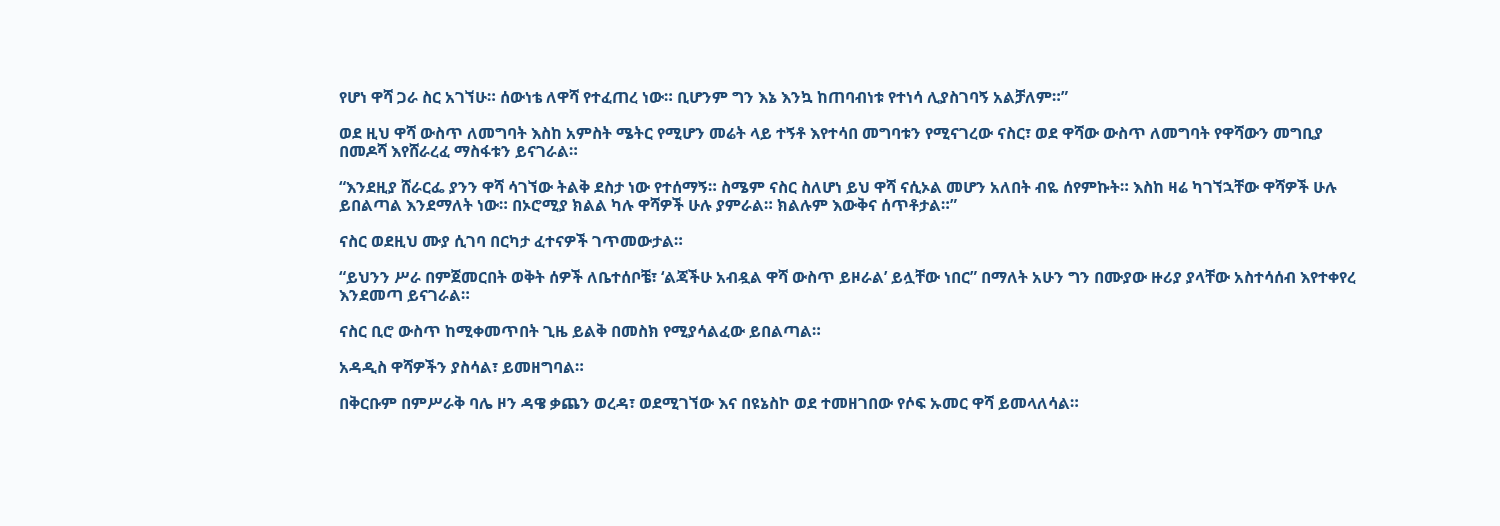የሆነ ዋሻ ጋራ ስር አገኘሁ። ሰውነቴ ለዋሻ የተፈጠረ ነው። ቢሆንም ግን እኔ እንኳ ከጠባብነቱ የተነሳ ሊያስገባኝ አልቻለም።”

ወደ ዚህ ዋሻ ውስጥ ለመግባት እስከ አምስት ሜትር የሚሆን መሬት ላይ ተኝቶ እየተሳበ መግባቱን የሚናገረው ናስር፣ ወደ ዋሻው ውስጥ ለመግባት የዋሻውን መግቢያ በመዶሻ እየሸራረፈ ማስፋቱን ይናገራል።

“እንደዚያ ሸራርፌ ያንን ዋሻ ሳገኘው ትልቅ ደስታ ነው የተሰማኝ። ስሜም ናስር ስለሆነ ይህ ዋሻ ናሲኦል መሆን አለበት ብዬ ሰየምኩት። እስከ ዛሬ ካገኘኋቸው ዋሻዎች ሁሉ ይበልጣል እንደማለት ነው። በኦሮሚያ ክልል ካሉ ዋሻዎች ሁሉ ያምራል። ክልሉም እውቅና ሰጥቶታል።”

ናስር ወደዚህ ሙያ ሲገባ በርካታ ፈተናዎች ገጥመውታል።

“ይህንን ሥራ በምጀመርበት ወቅት ሰዎች ለቤተሰቦቼ፣ ‘ልጃችሁ አብዷል ዋሻ ውስጥ ይዞራል’ ይሏቸው ነበር” በማለት አሁን ግን በሙያው ዙሪያ ያላቸው አስተሳሰብ እየተቀየረ እንደመጣ ይናገራል።

ናስር ቢሮ ውስጥ ከሚቀመጥበት ጊዜ ይልቅ በመስክ የሚያሳልፈው ይበልጣል።

አዳዲስ ዋሻዎችን ያስሳል፣ ይመዘግባል።

በቅርቡም በምሥራቅ ባሌ ዞን ዳዌ ቃጨን ወረዳ፣ ወደሚገኘው እና በዩኔስኮ ወደ ተመዘገበው የሶፍ ኡመር ዋሻ ይመላለሳል።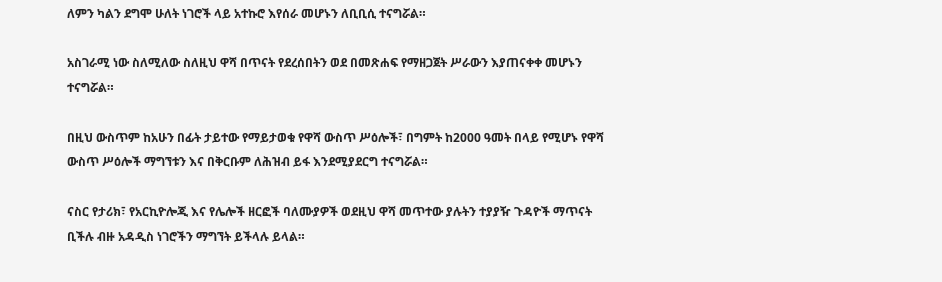ለምን ካልን ደግሞ ሁለት ነገሮች ላይ አተኩሮ እየሰራ መሆኑን ለቢቢሲ ተናግሯል።

አስገራሚ ነው ስለሚለው ስለዚህ ዋሻ በጥናት የደረሰበትን ወደ በመጽሐፍ የማዘጋጀት ሥራውን እያጠናቀቀ መሆኑን ተናግሯል።

በዚህ ውስጥም ከአሁን በፊት ታይተው የማይታወቁ የዋሻ ውስጥ ሥዕሎች፣ በግምት ከ2000 ዓመት በላይ የሚሆኑ የዋሻ ውስጥ ሥዕሎች ማግኘቱን እና በቅርቡም ለሕዝብ ይፋ እንደሚያደርግ ተናግሯል።

ናስር የታሪክ፣ የአርኪዮሎጂ እና የሌሎች ዘርፎች ባለሙያዎች ወደዚህ ዋሻ መጥተው ያሉትን ተያያዥ ጉዳዮች ማጥናት ቢችሉ ብዙ አዳዲስ ነገሮችን ማግኘት ይችላሉ ይላል።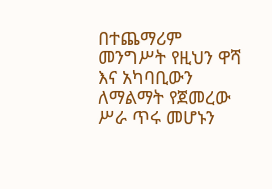በተጨማሪም መንግሥት የዚህን ዋሻ እና አካባቢውን ለማልማት የጀመረው ሥራ ጥሩ መሆኑን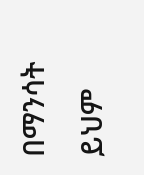በማንሳት ይህም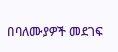በባለሙያዎች መደገፍ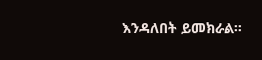እንዳለበት ይመክራል።